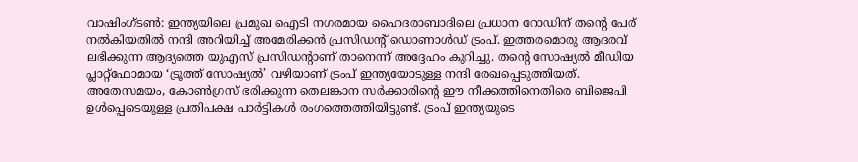വാഷിംഗ്ടൺ: ഇന്ത്യയിലെ പ്രമുഖ ഐടി നഗരമായ ഹൈദരാബാദിലെ പ്രധാന റോഡിന് തന്റെ പേര് നൽകിയതിൽ നന്ദി അറിയിച്ച് അമേരിക്കൻ പ്രസിഡന്റ് ഡൊണാൾഡ് ട്രംപ്. ഇത്തരമൊരു ആദരവ് ലഭിക്കുന്ന ആദ്യത്തെ യുഎസ് പ്രസിഡന്റാണ് താനെന്ന് അദ്ദേഹം കുറിച്ചു. തന്റെ സോഷ്യൽ മീഡിയ പ്ലാറ്റ്ഫോമായ ‘ട്രൂത്ത് സോഷ്യൽ’ വഴിയാണ് ട്രംപ് ഇന്ത്യയോടുള്ള നന്ദി രേഖപ്പെടുത്തിയത്.
അതേസമയം, കോൺഗ്രസ് ഭരിക്കുന്ന തെലങ്കാന സർക്കാരിന്റെ ഈ നീക്കത്തിനെതിരെ ബിജെപി ഉൾപ്പെടെയുള്ള പ്രതിപക്ഷ പാർട്ടികൾ രംഗത്തെത്തിയിട്ടുണ്ട്. ട്രംപ് ഇന്ത്യയുടെ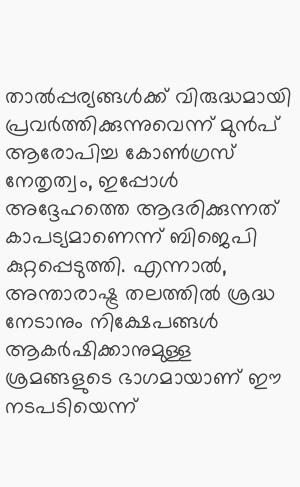താൽപ്പര്യങ്ങൾക്ക് വിരുദ്ധമായി പ്രവർത്തിക്കുന്നുവെന്ന് മുൻപ് ആരോപിച്ച കോൺഗ്രസ് നേതൃത്വം, ഇപ്പോൾ അദ്ദേഹത്തെ ആദരിക്കുന്നത് കാപട്യമാണെന്ന് ബിജെപി കുറ്റപ്പെടുത്തി. എന്നാൽ, അന്താരാഷ്ട്ര തലത്തിൽ ശ്രദ്ധ നേടാനും നിക്ഷേപങ്ങൾ ആകർഷിക്കാനുമുള്ള ശ്രമങ്ങളുടെ ഭാഗമായാണ് ഈ നടപടിയെന്ന്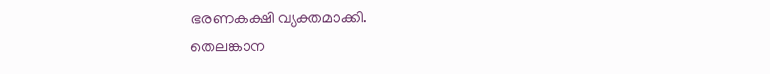ഭരണകക്ഷി വ്യക്തമാക്കി.
തെലങ്കാന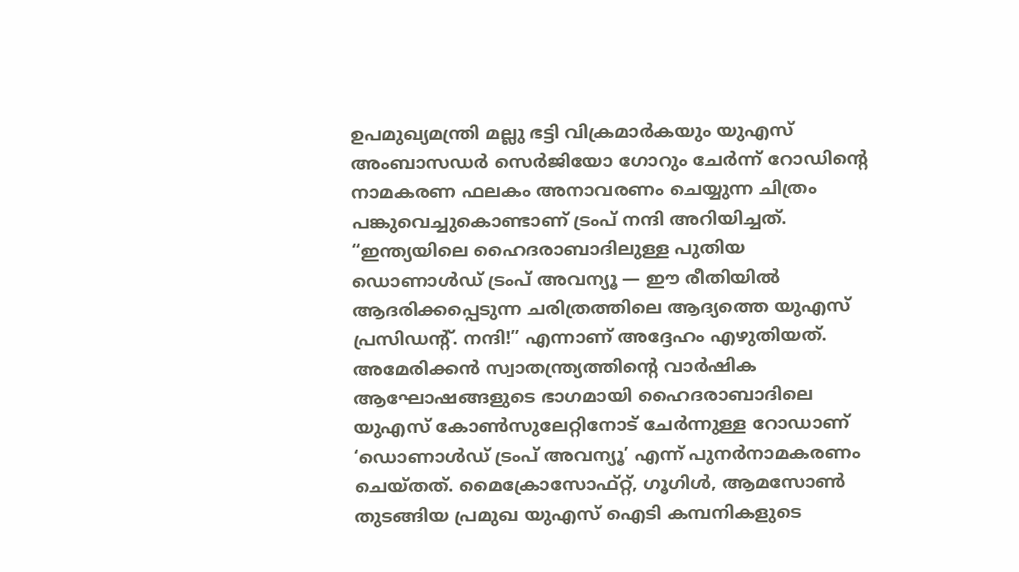ഉപമുഖ്യമന്ത്രി മല്ലു ഭട്ടി വിക്രമാർകയും യുഎസ് അംബാസഡർ സെർജിയോ ഗോറും ചേർന്ന് റോഡിന്റെ നാമകരണ ഫലകം അനാവരണം ചെയ്യുന്ന ചിത്രം പങ്കുവെച്ചുകൊണ്ടാണ് ട്രംപ് നന്ദി അറിയിച്ചത്. “ഇന്ത്യയിലെ ഹൈദരാബാദിലുള്ള പുതിയ ഡൊണാൾഡ് ട്രംപ് അവന്യൂ — ഈ രീതിയിൽ ആദരിക്കപ്പെടുന്ന ചരിത്രത്തിലെ ആദ്യത്തെ യുഎസ് പ്രസിഡന്റ്. നന്ദി!” എന്നാണ് അദ്ദേഹം എഴുതിയത്.
അമേരിക്കൻ സ്വാതന്ത്ര്യത്തിന്റെ വാർഷിക ആഘോഷങ്ങളുടെ ഭാഗമായി ഹൈദരാബാദിലെ യുഎസ് കോൺസുലേറ്റിനോട് ചേർന്നുള്ള റോഡാണ് ‘ഡൊണാൾഡ് ട്രംപ് അവന്യൂ’ എന്ന് പുനർനാമകരണം ചെയ്തത്. മൈക്രോസോഫ്റ്റ്, ഗൂഗിൾ, ആമസോൺ തുടങ്ങിയ പ്രമുഖ യുഎസ് ഐടി കമ്പനികളുടെ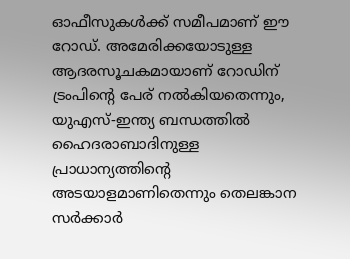ഓഫീസുകൾക്ക് സമീപമാണ് ഈ റോഡ്. അമേരിക്കയോടുള്ള ആദരസൂചകമായാണ് റോഡിന് ട്രംപിന്റെ പേര് നൽകിയതെന്നും, യുഎസ്-ഇന്ത്യ ബന്ധത്തിൽ ഹൈദരാബാദിനുള്ള പ്രാധാന്യത്തിന്റെ അടയാളമാണിതെന്നും തെലങ്കാന സർക്കാർ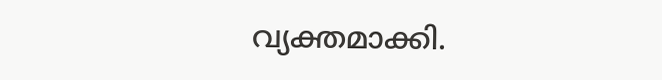വ്യക്തമാക്കി.